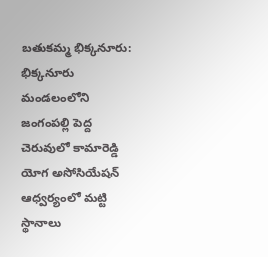బతుకమ్మ భిక్కనూరు: భిక్కనూరు మండలంలోని జంగంపల్లి పెద్ద చెరువులో కామారెడ్డి యోగ అసోసియేషన్ ఆధ్వర్యంలో మట్టి స్థానాలు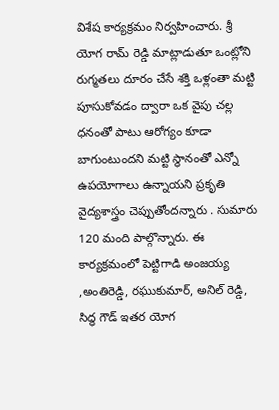విశేష కార్యక్రమం నిర్వహించారు. శ్రీ యోగ రామ్ రెడ్డి మాట్లాడుతూ ఒంట్లోని రుగ్మతలు దూరం చేసే శక్తి ఒళ్లంతా మట్టి పూసుకోవడం ద్వారా ఒక వైపు చల్ల ధనంతో పాటు ఆరోగ్యం కూడా బాగుంటుందని మట్టి స్థానంతో ఎన్నో ఉపయోగాలు ఉన్నాయని ప్రకృతి వైద్యశాస్త్రం చెప్పుతోందన్నారు . సుమారు 120 మంది పాల్గొన్నారు. ఈ కార్యక్రమంలో పెట్టిగాడి అంజయ్య ,అంతిరెడ్డి, రఘుకుమార్, అనిల్ రెడ్డి, సిద్ధ గౌడ్ ఇతర యోగ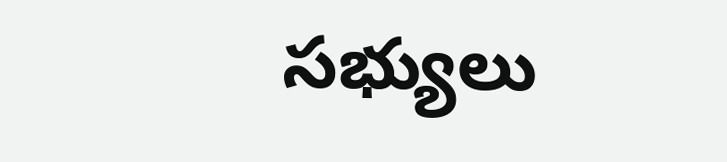సభ్యులు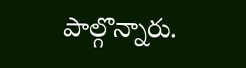పాల్గొన్నారు.